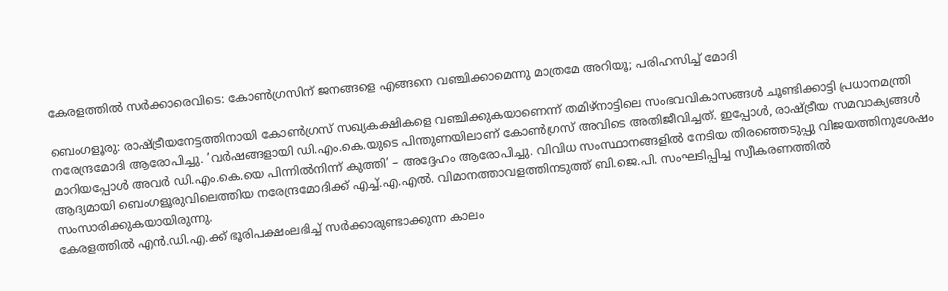കേരളത്തിൽ സർക്കാരെവിടെ: കോൺഗ്രസിന് ജനങ്ങളെ എങ്ങനെ വഞ്ചിക്കാമെന്നു മാത്രമേ അറിയൂ; പരിഹസിച്ച് മോദി

ബെംഗളൂരു: രാഷ്ട്രീയനേട്ടത്തിനായി കോൺഗ്രസ് സഖ്യകക്ഷികളെ വഞ്ചിക്കുകയാണെന്ന് തമിഴ്നാട്ടിലെ സംഭവവികാസങ്ങൾ ചൂണ്ടിക്കാട്ടി പ്രധാനമന്ത്രി നരേന്ദ്രമോദി ആരോപിച്ചു. ’വർഷങ്ങളായി ഡി.എം.കെ.യുടെ പിന്തുണയിലാണ് കോൺഗ്രസ് അവിടെ അതിജീവിച്ചത്. ഇപ്പോൾ, രാഷ്ട്രീയ സമവാക്യങ്ങൾ മാറിയപ്പോൾ അവർ ഡി.എം.കെ.യെ പിന്നിൽനിന്ന് കുത്തി’ – അദ്ദേഹം ആരോപിച്ചു. വിവിധ സംസ്ഥാനങ്ങളിൽ നേടിയ തിരഞ്ഞെടുപ്പു വിജയത്തിനുശേഷം ആദ്യമായി ബെംഗളൂരുവിലെത്തിയ നരേന്ദ്രമോദിക്ക് എച്ച്.എ.എൽ. വിമാനത്താവളത്തിനടുത്ത് ബി.ജെ.പി. സംഘടിപ്പിച്ച സ്വീകരണത്തിൽ സംസാരിക്കുകയായിരുന്നു.
കേരളത്തിൽ എൻ.ഡി.എ.ക്ക് ഭൂരിപക്ഷംലഭിച്ച് സർക്കാരുണ്ടാക്കുന്ന കാലം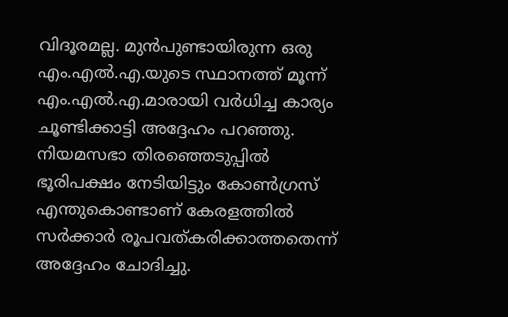വിദൂരമല്ല. മുൻപുണ്ടായിരുന്ന ഒരു എം.എൽ.എ.യുടെ സ്ഥാനത്ത് മൂന്ന് എം.എൽ.എ.മാരായി വർധിച്ച കാര്യം ചൂണ്ടിക്കാട്ടി അദ്ദേഹം പറഞ്ഞു. നിയമസഭാ തിരഞ്ഞെടുപ്പിൽ ഭൂരിപക്ഷം നേടിയിട്ടും കോൺഗ്രസ് എന്തുകൊണ്ടാണ് കേരളത്തിൽ സർക്കാർ രൂപവത്കരിക്കാത്തതെന്ന് അദ്ദേഹം ചോദിച്ചു.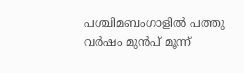പശ്ചിമബംഗാളിൽ പത്തു വർഷം മുൻപ് മൂന്ന്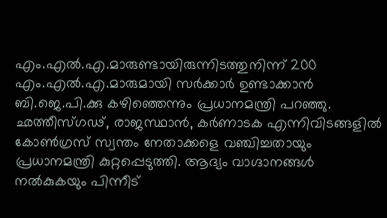എം.എൽ.എ.മാരുണ്ടായിരുന്നിടത്തുനിന്ന് 200 എം.എൽ.എ.മാരുമായി സർക്കാർ ഉണ്ടാക്കാൻ ബി.ജെ.പി.ക്കു കഴിഞ്ഞെന്നും പ്രധാനമന്ത്രി പറഞ്ഞു.
ഛത്തീസ്ഗഢ്, രാജസ്ഥാൻ, കർണാടക എന്നിവിടങ്ങളിൽ കോൺഗ്രസ് സ്വന്തം നേതാക്കളെ വഞ്ചിച്ചതായും പ്രധാനമന്ത്രി കുറ്റപ്പെടുത്തി. ആദ്യം വാഗ്ദാനങ്ങൾ നൽകുകയും പിന്നീട്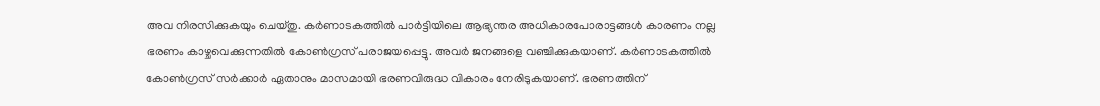അവ നിരസിക്കുകയും ചെയ്തു. കർണാടകത്തിൽ പാർട്ടിയിലെ ആഭ്യന്തര അധികാരപോരാട്ടങ്ങൾ കാരണം നല്ല ഭരണം കാഴ്ചവെക്കുന്നതിൽ കോൺഗ്രസ് പരാജയപ്പെട്ടു. അവർ ജനങ്ങളെ വഞ്ചിക്കുകയാണ്. കർണാടകത്തിൽ കോൺഗ്രസ് സർക്കാർ ഏതാനും മാസമായി ഭരണവിരുദ്ധ വികാരം നേരിടുകയാണ്. ഭരണത്തിന്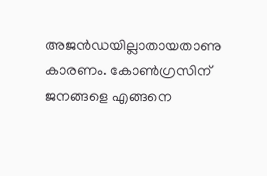അജൻഡയില്ലാതായതാണു കാരണം. കോൺഗ്രസിന് ജനങ്ങളെ എങ്ങനെ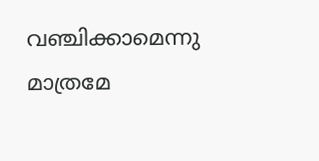വഞ്ചിക്കാമെന്നു മാത്രമേ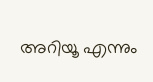അറിയൂ എന്നും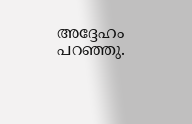അദ്ദേഹം പറഞ്ഞു.